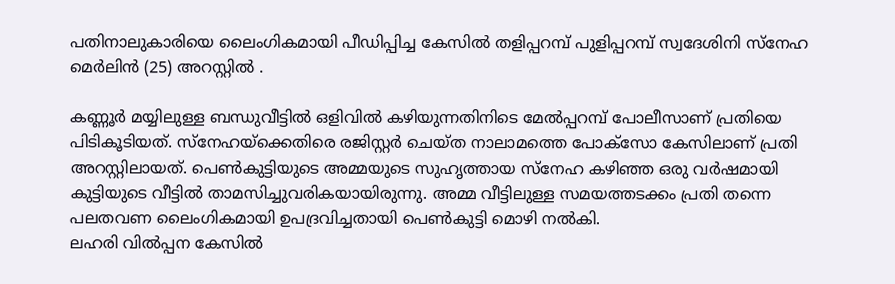പതിനാലുകാരിയെ ലൈംഗികമായി പീഡിപ്പിച്ച കേസിൽ തളിപ്പറമ്പ് പുളിപ്പറമ്പ് സ്വദേശിനി സ്നേഹ മെർലിൻ (25) അറസ്റ്റിൽ .

കണ്ണൂർ മയ്യിലുള്ള ബന്ധുവീട്ടിൽ ഒളിവിൽ കഴിയുന്നതിനിടെ മേൽപ്പറമ്പ് പോലീസാണ് പ്രതിയെ പിടികൂടിയത്. സ്നേഹയ്ക്കെതിരെ രജിസ്റ്റർ ചെയ്ത നാലാമത്തെ പോക്സോ കേസിലാണ് പ്രതി അറസ്റ്റിലായത്. പെൺകുട്ടിയുടെ അമ്മയുടെ സുഹൃത്തായ സ്നേഹ കഴിഞ്ഞ ഒരു വർഷമായി കുട്ടിയുടെ വീട്ടിൽ താമസിച്ചുവരികയായിരുന്നു. അമ്മ വീട്ടിലുള്ള സമയത്തടക്കം പ്രതി തന്നെ പലതവണ ലൈംഗികമായി ഉപദ്രവിച്ചതായി പെൺകുട്ടി മൊഴി നൽകി.
ലഹരി വിൽപ്പന കേസിൽ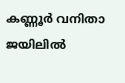കണ്ണൂർ വനിതാ ജയിലിൽ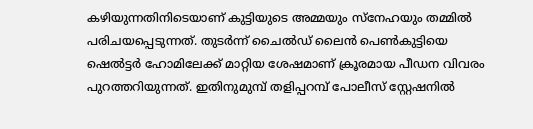കഴിയുന്നതിനിടെയാണ് കുട്ടിയുടെ അമ്മയും സ്നേഹയും തമ്മിൽ പരിചയപ്പെടുന്നത്. തുടർന്ന് ചൈൽഡ് ലൈൻ പെൺകുട്ടിയെ ഷെൽട്ടർ ഹോമിലേക്ക് മാറ്റിയ ശേഷമാണ് ക്രൂരമായ പീഡന വിവരം പുറത്തറിയുന്നത്. ഇതിനുമുമ്പ് തളിപ്പറമ്പ് പോലീസ് സ്റ്റേഷനിൽ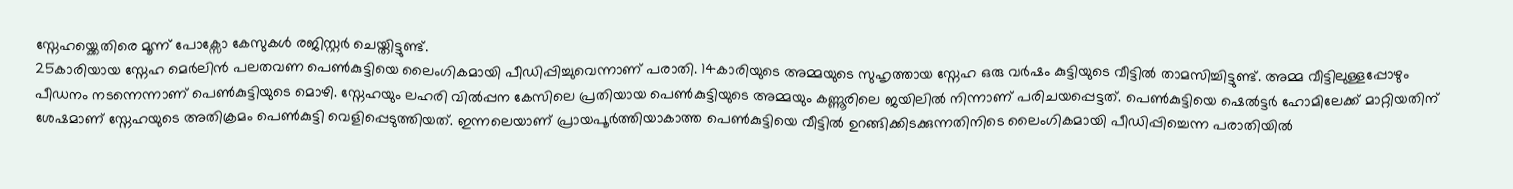സ്നേഹയ്ക്കെതിരെ മൂന്ന് പോക്സോ കേസുകൾ രജിസ്റ്റർ ചെയ്തിട്ടുണ്ട്.
25കാരിയായ സ്നേഹ മെർലിൻ പലതവണ പെൺകുട്ടിയെ ലൈംഗികമായി പീഡിപ്പിച്ചുവെന്നാണ് പരാതി. 14കാരിയുടെ അമ്മയുടെ സുഹൃത്തായ സ്നേഹ ഒരു വർഷം കുട്ടിയുടെ വീട്ടിൽ താമസിച്ചിട്ടുണ്ട്. അമ്മ വീട്ടിലുള്ളപ്പോഴും പീഡനം നടന്നെന്നാണ് പെൺകുട്ടിയുടെ മൊഴി. സ്നേഹയും ലഹരി വിൽപ്പന കേസിലെ പ്രതിയായ പെൺകുട്ടിയുടെ അമ്മയും കണ്ണൂരിലെ ജയിലിൽ നിന്നാണ് പരിചയപ്പെട്ടത്. പെൺകുട്ടിയെ ഷെൽട്ടർ ഹോമിലേക്ക് മാറ്റിയതിന് ശേഷമാണ് സ്നേഹയുടെ അതിക്രമം പെൺകുട്ടി വെളിപ്പെടുത്തിയത്. ഇന്നലെയാണ് പ്രായപൂർത്തിയാകാത്ത പെൺകുട്ടിയെ വീട്ടിൽ ഉറങ്ങിക്കിടക്കുന്നതിനിടെ ലൈംഗികമായി പീഡിപ്പിച്ചെന്ന പരാതിയിൽ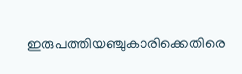ഇരുപത്തിയഞ്ചുകാരിക്കെതിരെ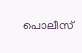പൊലീസ്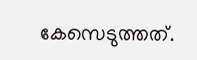കേസെടുത്തത്.